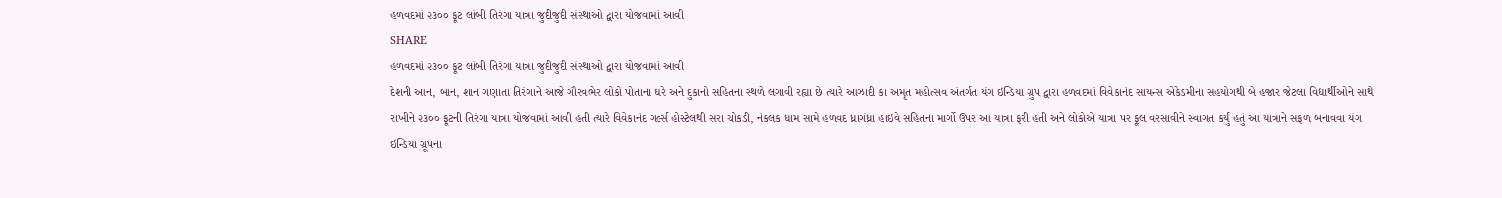હળવદમાં ૨૩૦૦ ફૂટ લાંબી તિરંગા યાત્રા જુદીજુદી સંસ્થાઓ દ્વારા યોજવામાં આવી
SHARE
હળવદમાં ૨૩૦૦ ફૂટ લાંબી તિરંગા યાત્રા જુદીજુદી સંસ્થાઓ દ્વારા યોજવામાં આવી
દેશની આન, બાન, શાન ગણાતા તિરંગાને આજે ગૌરવભેર લોકો પોતાના ઘરે અને દુકાનો સહિતના સ્થળે લગાવી રહ્યા છે ત્યારે આઝાદી કા અમૃત મહોત્સવ અંતર્ગત યંગ ઇન્ડિયા ગ્રુપ દ્વારા હળવદમાં વિવેકાનંદ સાયન્સ એકેડમીના સહયોગથી બે હજાર જેટલા વિદ્યાર્થીઓને સાથે રાખીને ૨૩૦૦ ફૂટની તિરંગા યાત્રા યોજવામાં આવી હતી ત્યારે વિવેકાનંદ ગર્લ્સ હોસ્ટેલથી સરા ચોકડી, નંકલક ધામ સામે હળવદ ધ્રાગંધ્રા હાઇવે સહિતના માર્ગો ઉપર આ યાત્રા ફરી હતી અને લોકોએ યાત્રા પર ફૂલ વરસાવીને સ્વાગત કર્યું હતું આ યાત્રાને સફળ બનાવવા યંગ ઇન્ડિયા ગ્રૂપના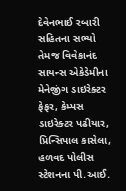દેવેનભાઈ રબારી સહિતના સભ્યો તેમજ વિવેકાનંદ સાયન્સ એકેડેમીના મેનેજીંગ ડાઇરેક્ટર ફેફર, કેમ્પસ ડાઇરેક્ટર પઢીયાર, પ્રિન્સિપાલ કાસેલા, હળવદ પોલીસ સ્ટેશનના પી.આઈ.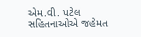એમ.વી. પટેલ સહિતનાઓએ જહેમત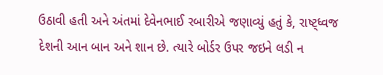ઉઠાવી હતી અને અંતમાં દેવેનભાઈ રબારીએ જણાવ્યું હતું કે, રાષ્ટ્ધ્વજ દેશની આન બાન અને શાન છે. ત્યારે બોર્ડર ઉપર જઇને લડી ન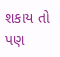શકાય તો પણ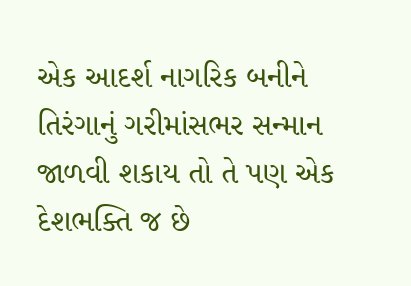એક આદર્શ નાગરિક બનીને તિરંગાનું ગરીમાંસભર સન્માન જાળવી શકાય તો તે પણ એક દેશભક્તિ જ છે